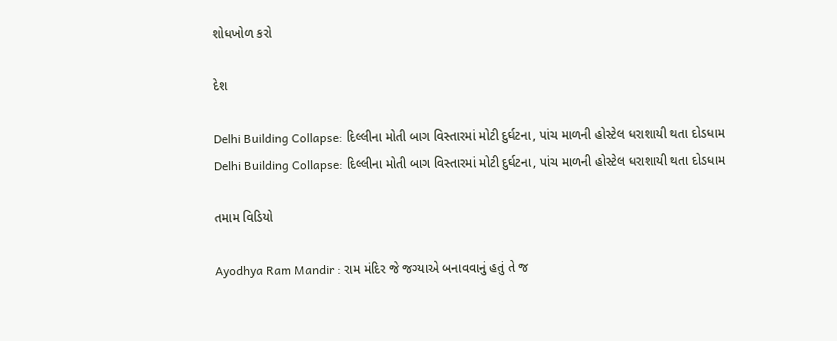શોધખોળ કરો

દેશ

Delhi Building Collapse: દિલ્લીના મોતી બાગ વિસ્તારમાં મોટી દુર્ઘટના, પાંચ માળની હોસ્ટેલ ધરાશાયી થતા દોડધામ
Delhi Building Collapse: દિલ્લીના મોતી બાગ વિસ્તારમાં મોટી દુર્ઘટના, પાંચ માળની હોસ્ટેલ ધરાશાયી થતા દોડધામ

તમામ વિડિયો

Ayodhya Ram Mandir : રામ મંદિર જે જગ્યાએ બનાવવાનું હતું તે જ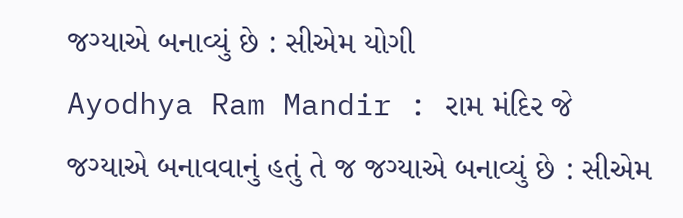જગ્યાએ બનાવ્યું છે : સીએમ યોગી
Ayodhya Ram Mandir : રામ મંદિર જે જગ્યાએ બનાવવાનું હતું તે જ જગ્યાએ બનાવ્યું છે : સીએમ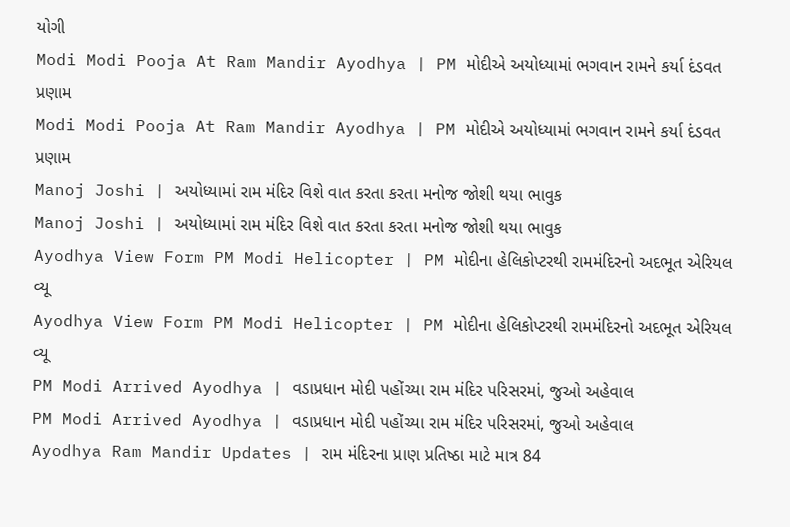યોગી
Modi Modi Pooja At Ram Mandir Ayodhya | PM મોદીએ અયોધ્યામાં ભગવાન રામને કર્યા દંડવત પ્રણામ
Modi Modi Pooja At Ram Mandir Ayodhya | PM મોદીએ અયોધ્યામાં ભગવાન રામને કર્યા દંડવત પ્રણામ
Manoj Joshi | અયોધ્યામાં રામ મંદિર વિશે વાત કરતા કરતા મનોજ જોશી થયા ભાવુક
Manoj Joshi | અયોધ્યામાં રામ મંદિર વિશે વાત કરતા કરતા મનોજ જોશી થયા ભાવુક
Ayodhya View Form PM Modi Helicopter | PM મોદીના હેલિકોપ્ટરથી રામમંદિરનો અદભૂત એરિયલ વ્યૂ
Ayodhya View Form PM Modi Helicopter | PM મોદીના હેલિકોપ્ટરથી રામમંદિરનો અદભૂત એરિયલ વ્યૂ
PM Modi Arrived Ayodhya | વડાપ્રધાન મોદી પહોંચ્યા રામ મંદિર પરિસરમાં, જુઓ અહેવાલ
PM Modi Arrived Ayodhya | વડાપ્રધાન મોદી પહોંચ્યા રામ મંદિર પરિસરમાં, જુઓ અહેવાલ
Ayodhya Ram Mandir Updates | રામ મંદિરના પ્રાણ પ્રતિષ્ઠા માટે માત્ર 84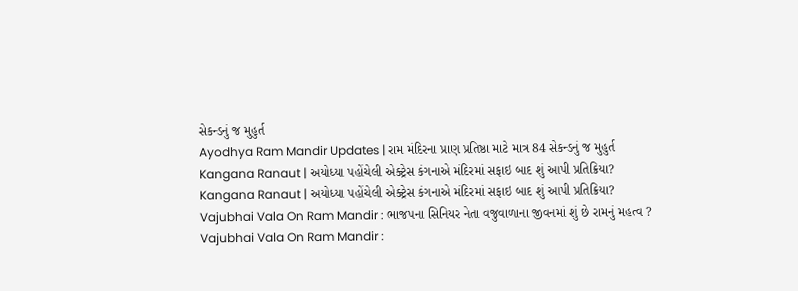સેકન્ડનું જ મુહુર્ત
Ayodhya Ram Mandir Updates | રામ મંદિરના પ્રાણ પ્રતિષ્ઠા માટે માત્ર 84 સેકન્ડનું જ મુહુર્ત
Kangana Ranaut | અયોધ્યા પહોંચેલી એક્ટ્રેસ કંગનાએ મંદિરમાં સફાઇ બાદ શું આપી પ્રતિક્રિયા?
Kangana Ranaut | અયોધ્યા પહોંચેલી એક્ટ્રેસ કંગનાએ મંદિરમાં સફાઇ બાદ શું આપી પ્રતિક્રિયા?
Vajubhai Vala On Ram Mandir : ભાજપના સિનિયર નેતા વજુવાળાના જીવનમાં શું છે રામનું મહત્વ ?
Vajubhai Vala On Ram Mandir :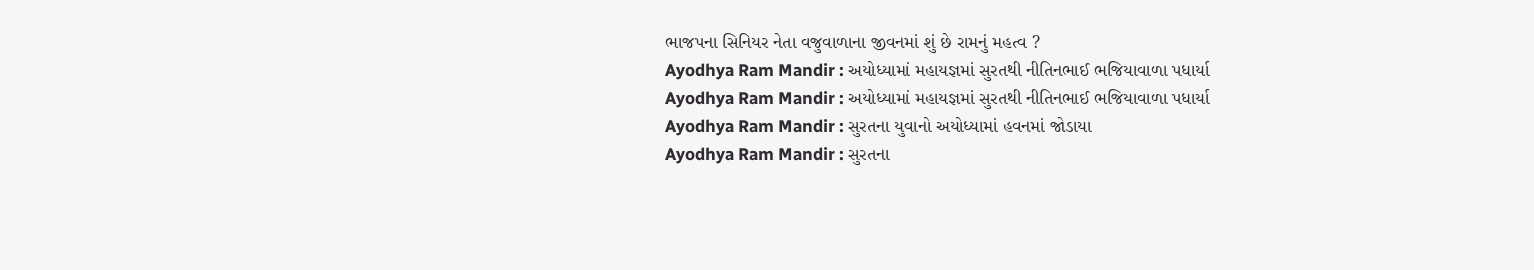ભાજપના સિનિયર નેતા વજુવાળાના જીવનમાં શું છે રામનું મહત્વ ?
Ayodhya Ram Mandir : અયોધ્યામાં મહાયજ્ઞમાં સુરતથી નીતિનભાઈ ભજિયાવાળા પધાર્યા
Ayodhya Ram Mandir : અયોધ્યામાં મહાયજ્ઞમાં સુરતથી નીતિનભાઈ ભજિયાવાળા પધાર્યા
Ayodhya Ram Mandir : સુરતના યુવાનો અયોધ્યામાં હવનમાં જોડાયા
Ayodhya Ram Mandir : સુરતના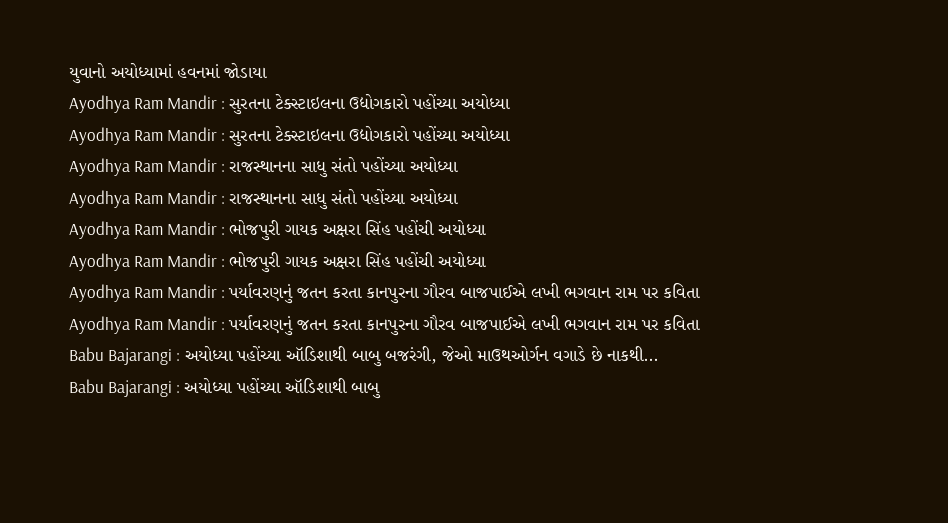યુવાનો અયોધ્યામાં હવનમાં જોડાયા
Ayodhya Ram Mandir : સુરતના ટેક્સ્ટાઇલના ઉદ્યોગકારો પહોંચ્યા અયોધ્યા
Ayodhya Ram Mandir : સુરતના ટેક્સ્ટાઇલના ઉદ્યોગકારો પહોંચ્યા અયોધ્યા
Ayodhya Ram Mandir : રાજસ્થાનના સાધુ સંતો પહોંચ્યા અયોધ્યા
Ayodhya Ram Mandir : રાજસ્થાનના સાધુ સંતો પહોંચ્યા અયોધ્યા
Ayodhya Ram Mandir : ભોજપુરી ગાયક અક્ષરા સિંહ પહોંચી અયોધ્યા
Ayodhya Ram Mandir : ભોજપુરી ગાયક અક્ષરા સિંહ પહોંચી અયોધ્યા
Ayodhya Ram Mandir : પર્યાવરણનું જતન કરતા કાનપુરના ગૌરવ બાજપાઈએ લખી ભગવાન રામ પર કવિતા
Ayodhya Ram Mandir : પર્યાવરણનું જતન કરતા કાનપુરના ગૌરવ બાજપાઈએ લખી ભગવાન રામ પર કવિતા
Babu Bajarangi : અયોધ્યા પહોંચ્યા ઑડિશાથી બાબુ બજરંગી, જેઓ માઉથઓર્ગન વગાડે છે નાકથી...
Babu Bajarangi : અયોધ્યા પહોંચ્યા ઑડિશાથી બાબુ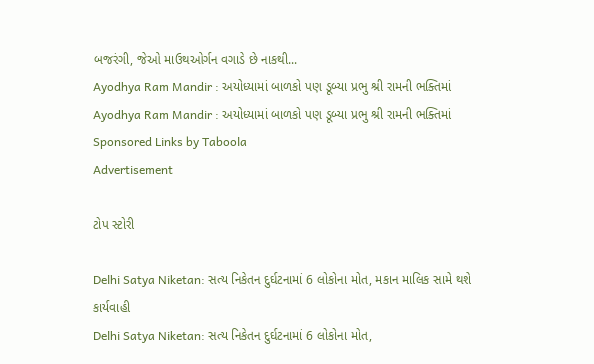બજરંગી, જેઓ માઉથઓર્ગન વગાડે છે નાકથી...
Ayodhya Ram Mandir : અયોધ્યામાં બાળકો પણ ડૂબ્યા પ્રભુ શ્રી રામની ભક્તિમાં
Ayodhya Ram Mandir : અયોધ્યામાં બાળકો પણ ડૂબ્યા પ્રભુ શ્રી રામની ભક્તિમાં
Sponsored Links by Taboola
Advertisement

ટોપ સ્ટોરી

Delhi Satya Niketan: સત્ય નિકેતન દુર્ઘટનામાં 6 લોકોના મોત, મકાન માલિક સામે થશે કાર્યવાહી
Delhi Satya Niketan: સત્ય નિકેતન દુર્ઘટનામાં 6 લોકોના મોત,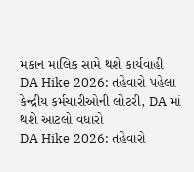મકાન માલિક સામે થશે કાર્યવાહી
DA Hike 2026: તહેવારો પહેલા કેન્દ્રીય કર્મચારીઓની લોટરી, DA માં થશે આટલો વધારો
DA Hike 2026: તહેવારો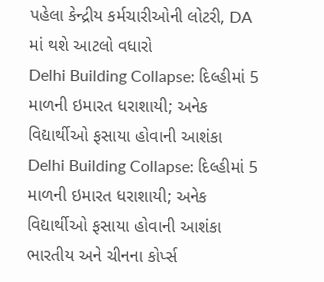પહેલા કેન્દ્રીય કર્મચારીઓની લોટરી, DA માં થશે આટલો વધારો
Delhi Building Collapse: દિલ્હીમાં 5 માળની ઇમારત ધરાશાયી; અનેક વિદ્યાર્થીઓ ફસાયા હોવાની આશંકા
Delhi Building Collapse: દિલ્હીમાં 5 માળની ઇમારત ધરાશાયી; અનેક વિદ્યાર્થીઓ ફસાયા હોવાની આશંકા
ભારતીય અને ચીનના કોર્પ્સ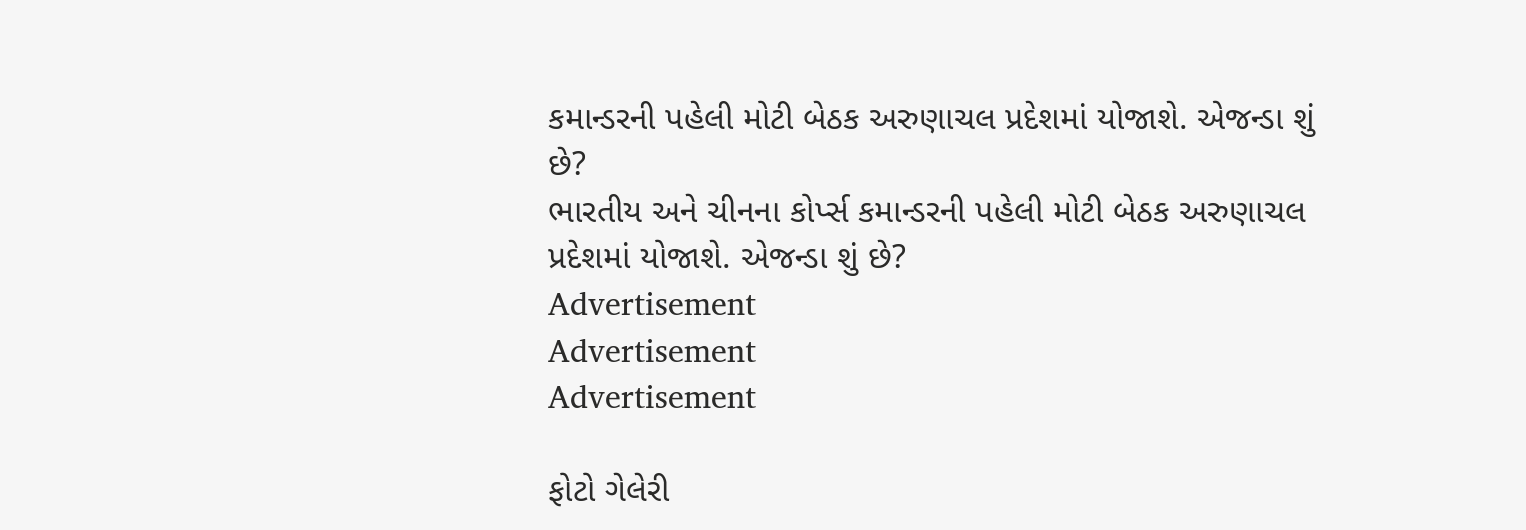કમાન્ડરની પહેલી મોટી બેઠક અરુણાચલ પ્રદેશમાં યોજાશે. એજન્ડા શું છે?
ભારતીય અને ચીનના કોર્પ્સ કમાન્ડરની પહેલી મોટી બેઠક અરુણાચલ પ્રદેશમાં યોજાશે. એજન્ડા શું છે?
Advertisement
Advertisement
Advertisement

ફોટો ગેલેરી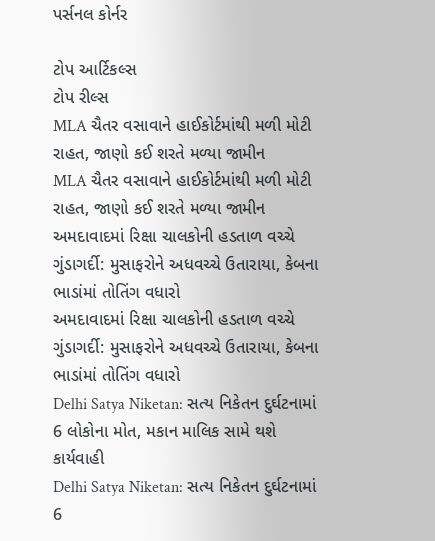પર્સનલ કોર્નર

ટોપ આર્ટિકલ્સ
ટોપ રીલ્સ
MLA ચૈતર વસાવાને હાઈકોર્ટમાંથી મળી મોટી રાહત, જાણો કઈ શરતે મળ્યા જામીન
MLA ચૈતર વસાવાને હાઈકોર્ટમાંથી મળી મોટી રાહત, જાણો કઈ શરતે મળ્યા જામીન
અમદાવાદમાં રિક્ષા ચાલકોની હડતાળ વચ્ચે ગુંડાગર્દી: મુસાફરોને અધવચ્ચે ઉતારાયા, કેબના ભાડાંમાં તોતિંગ વધારો
અમદાવાદમાં રિક્ષા ચાલકોની હડતાળ વચ્ચે ગુંડાગર્દી: મુસાફરોને અધવચ્ચે ઉતારાયા, કેબના ભાડાંમાં તોતિંગ વધારો
Delhi Satya Niketan: સત્ય નિકેતન દુર્ઘટનામાં 6 લોકોના મોત, મકાન માલિક સામે થશે કાર્યવાહી
Delhi Satya Niketan: સત્ય નિકેતન દુર્ઘટનામાં 6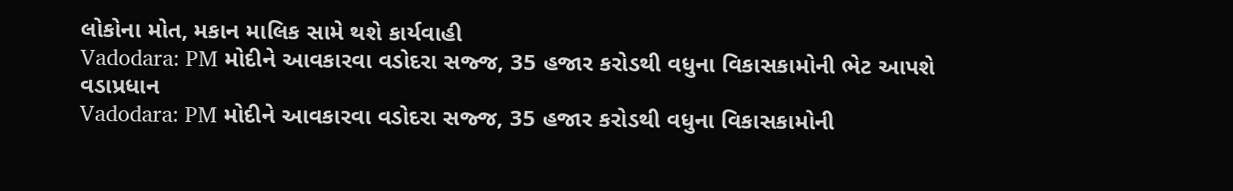લોકોના મોત, મકાન માલિક સામે થશે કાર્યવાહી
Vadodara: PM મોદીને આવકારવા વડોદરા સજ્જ, 35 હજાર કરોડથી વધુના વિકાસકામોની ભેટ આપશે વડાપ્રધાન
Vadodara: PM મોદીને આવકારવા વડોદરા સજ્જ, 35 હજાર કરોડથી વધુના વિકાસકામોની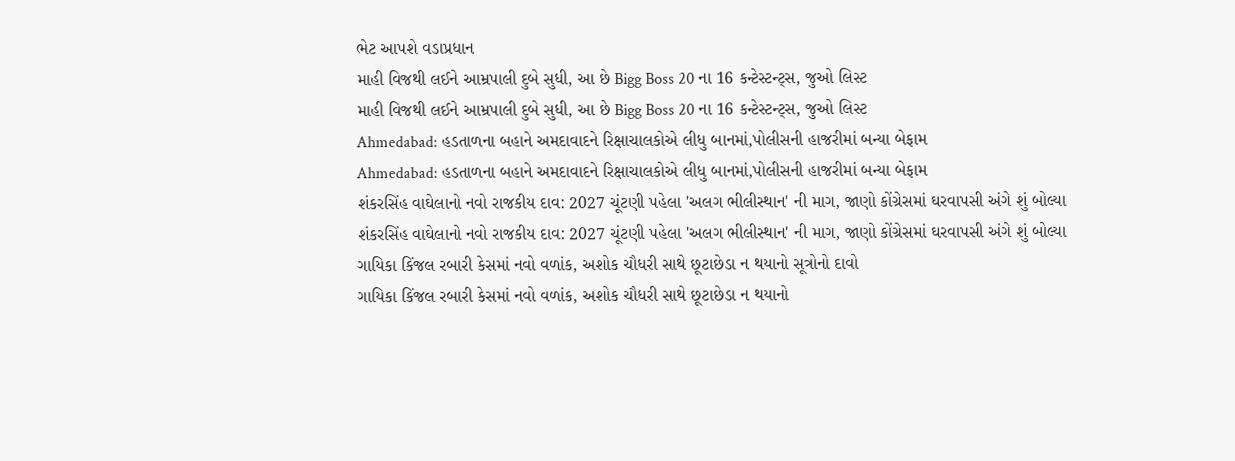ભેટ આપશે વડાપ્રધાન
માહી વિજથી લઈને આમ્રપાલી દુબે સુધી, આ છે Bigg Boss 20 ના 16 કન્ટેસ્ટન્ટ્સ, જુઓ લિસ્ટ
માહી વિજથી લઈને આમ્રપાલી દુબે સુધી, આ છે Bigg Boss 20 ના 16 કન્ટેસ્ટન્ટ્સ, જુઓ લિસ્ટ
Ahmedabad: હડતાળના બહાને અમદાવાદને રિક્ષાચાલકોએ લીધુ બાનમાં,પોલીસની હાજરીમાં બન્યા બેફામ
Ahmedabad: હડતાળના બહાને અમદાવાદને રિક્ષાચાલકોએ લીધુ બાનમાં,પોલીસની હાજરીમાં બન્યા બેફામ
શંકરસિંહ વાઘેલાનો નવો રાજકીય દાવ: 2027 ચૂંટણી પહેલા 'અલગ ભીલીસ્થાન' ની માગ, જાણો કોંગ્રેસમાં ઘરવાપસી અંગે શું બોલ્યા
શંકરસિંહ વાઘેલાનો નવો રાજકીય દાવ: 2027 ચૂંટણી પહેલા 'અલગ ભીલીસ્થાન' ની માગ, જાણો કોંગ્રેસમાં ઘરવાપસી અંગે શું બોલ્યા
ગાયિકા કિંજલ રબારી કેસમાં નવો વળાંક, અશોક ચૌધરી સાથે છૂટાછેડા ન થયાનો સૂત્રોનો દાવો
ગાયિકા કિંજલ રબારી કેસમાં નવો વળાંક, અશોક ચૌધરી સાથે છૂટાછેડા ન થયાનો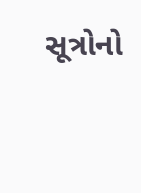સૂત્રોનો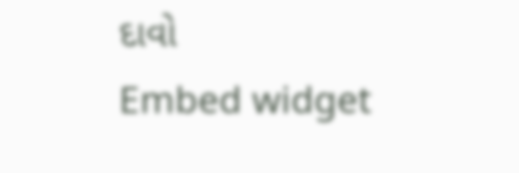દાવો
Embed widget